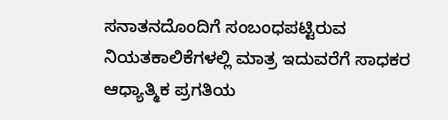ಸನಾತನದೊಂದಿಗೆ ಸಂಬಂಧಪಟ್ಟಿರುವ ನಿಯತಕಾಲಿಕೆಗಳಲ್ಲಿ ಮಾತ್ರ ಇದುವರೆಗೆ ಸಾಧಕರ ಆಧ್ಯಾತ್ಮಿಕ ಪ್ರಗತಿಯ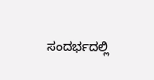ಸಂದರ್ಭದಲ್ಲಿ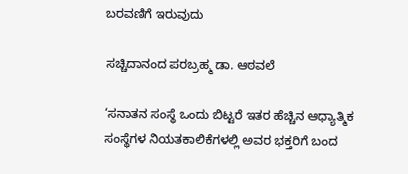ಬರವಣಿಗೆ ಇರುವುದು

ಸಚ್ಚಿದಾನಂದ ಪರಬ್ರಹ್ಮ ಡಾ. ಆಠವಲೆ

‘ಸನಾತನ ಸಂಸ್ಥೆ ಒಂದು ಬಿಟ್ಟರೆ ಇತರ ಹೆಚ್ಚಿನ ಆಧ್ಯಾತ್ಮಿಕ ಸಂಸ್ಥೆಗಳ ನಿಯತಕಾಲಿಕೆಗಳಲ್ಲಿ ಅವರ ಭಕ್ತರಿಗೆ ಬಂದ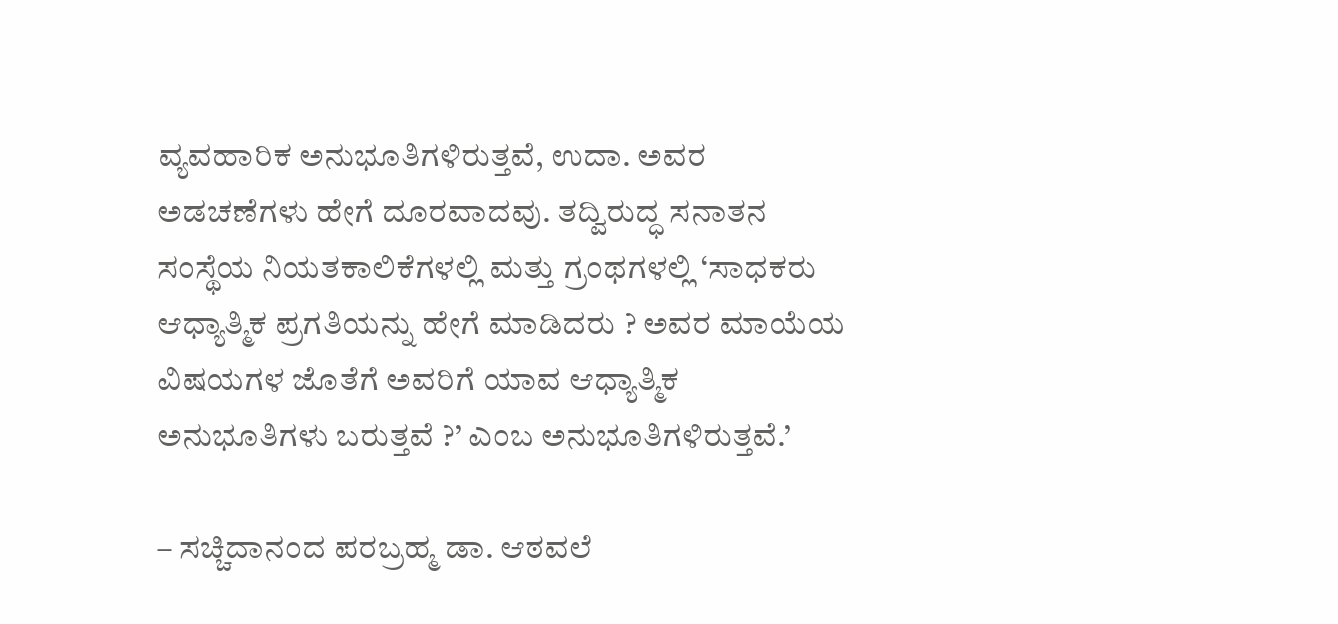ವ್ಯವಹಾರಿಕ ಅನುಭೂತಿಗಳಿರುತ್ತವೆ, ಉದಾ. ಅವರ ಅಡಚಣೆಗಳು ಹೇಗೆ ದೂರವಾದವು. ತದ್ವಿರುದ್ಧ ಸನಾತನ ಸಂಸ್ಥೆಯ ನಿಯತಕಾಲಿಕೆಗಳಲ್ಲಿ ಮತ್ತು ಗ್ರಂಥಗಳಲ್ಲಿ ‘ಸಾಧಕರು ಆಧ್ಯಾತ್ಮಿಕ ಪ್ರಗತಿಯನ್ನು ಹೇಗೆ ಮಾಡಿದರು ? ಅವರ ಮಾಯೆಯ ವಿಷಯಗಳ ಜೊತೆಗೆ ಅವರಿಗೆ ಯಾವ ಆಧ್ಯಾತ್ಮಿಕ ಅನುಭೂತಿಗಳು ಬರುತ್ತವೆ ?’ ಎಂಬ ಅನುಭೂತಿಗಳಿರುತ್ತವೆ.’

– ಸಚ್ಚಿದಾನಂದ ಪರಬ್ರಹ್ಮ ಡಾ. ಆಠವಲೆ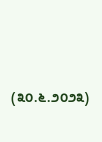(೩೦.೬.೨೦೨೩)